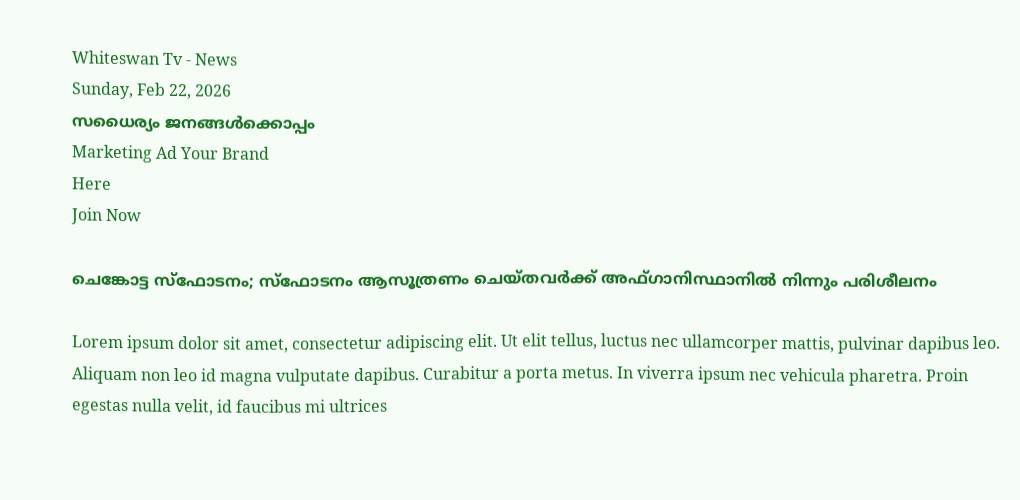Whiteswan Tv - News
Sunday, Feb 22, 2026
സധൈര്യം ജനങ്ങൾക്കൊപ്പം
Marketing Ad Your Brand
Here
Join Now

ചെങ്കോട്ട സ്ഫോടനം; സ്ഫോടനം ആസൂത്രണം ചെയ്തവർക്ക് അഫ്ഗാനിസ്ഥാനിൽ നിന്നും പരിശീലനം

Lorem ipsum dolor sit amet, consectetur adipiscing elit. Ut elit tellus, luctus nec ullamcorper mattis, pulvinar dapibus leo. Aliquam non leo id magna vulputate dapibus. Curabitur a porta metus. In viverra ipsum nec vehicula pharetra. Proin egestas nulla velit, id faucibus mi ultrices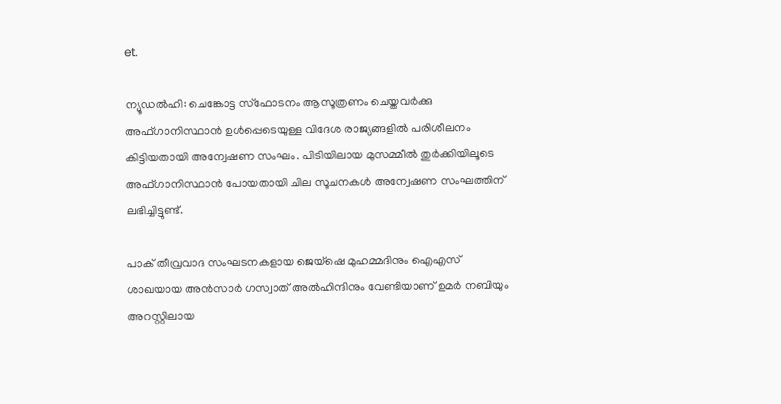et.

ന്യൂഡൽഹി: ചെങ്കോട്ട സ്ഫോടനം ആസൂത്രണം ചെയ്തവർക്കു അഫ്ഗാനിസ്ഥാൻ ഉൾപ്പെടെയുള്ള വിദേശ രാജ്യങ്ങളിൽ പരിശീലനം കിട്ടിയതായി അന്വേഷണ സംഘം. പിടിയിലായ മുസമ്മീൽ തുർക്കിയിലൂടെ അഫ്ഗാനിസ്ഥാൻ പോയതായി ചില സൂചനകൾ അന്വേഷണ സംഘത്തിന് ലഭിച്ചിട്ടുണ്ട്.

പാക് തീവ്രവാദ സംഘടനകളായ ജെയ്‌ഷെ മുഹമ്മദിനും ഐഎസ് ശാഖയായ അൻസാർ ഗസ്വാത് അൽഹിന്ദിനും വേണ്ടിയാണ് ഉമർ നബിയും അറസ്റ്റിലായ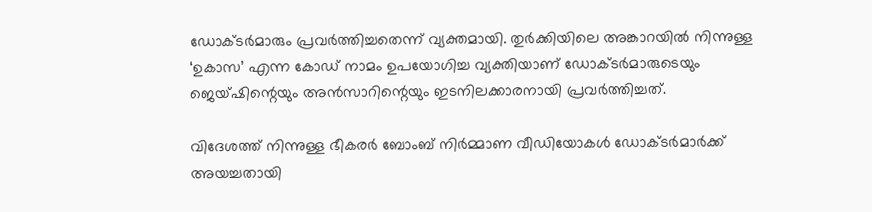ഡോക്ടർമാരും പ്രവർത്തിച്ചതെന്ന് വ്യക്തമായി. തുർക്കിയിലെ അങ്കാറയിൽ നിന്നുള്ള ‘ഉകാസ’ എന്ന കോഡ് നാമം ഉപയോഗിച്ച വ്യക്തിയാണ് ഡോക്ടർമാരുടെയും ജെയ്‌ഷിന്റെയും അൻസാറിന്റെയും ഇടനിലക്കാരനായി പ്രവർത്തിച്ചത്.

വിദേശത്ത് നിന്നുള്ള ഭീകരർ ബോംബ് നിർമ്മാണ വീഡിയോകൾ ഡോക്ടർമാർക്ക് അയച്ചതായി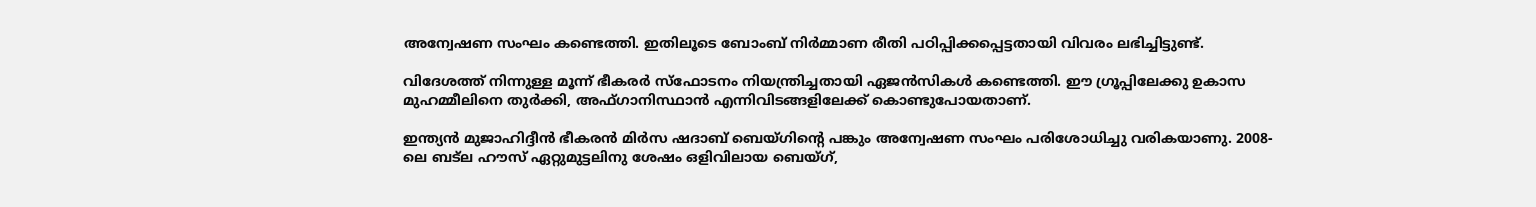അന്വേഷണ സംഘം കണ്ടെത്തി. ഇതിലൂടെ ബോംബ് നിർമ്മാണ രീതി പഠിപ്പിക്കപ്പെട്ടതായി വിവരം ലഭിച്ചിട്ടുണ്ട്.

വിദേശത്ത് നിന്നുള്ള മൂന്ന് ഭീകരർ സ്ഫോടനം നിയന്ത്രിച്ചതായി ഏജൻസികൾ കണ്ടെത്തി. ഈ ഗ്രൂപ്പിലേക്കു ഉകാസ മുഹമ്മീലിനെ തുർക്കി, അഫ്ഗാനിസ്ഥാൻ എന്നിവിടങ്ങളിലേക്ക് കൊണ്ടുപോയതാണ്.

ഇന്ത്യൻ മുജാഹിദ്ദീൻ ഭീകരൻ മിർസ ഷദാബ് ബെയ്ഗിന്റെ പങ്കും അന്വേഷണ സംഘം പരിശോധിച്ചു വരികയാണു. 2008-ലെ ബട്ല ഹൗസ് ഏറ്റുമുട്ടലിനു ശേഷം ഒളിവിലായ ബെയ്ഗ്,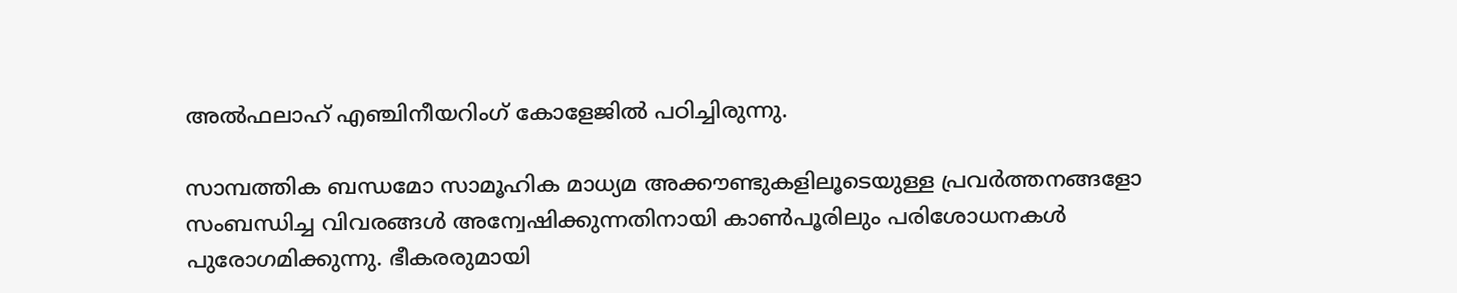അൽഫലാഹ് എഞ്ചിനീയറിംഗ് കോളേജിൽ പഠിച്ചിരുന്നു.

സാമ്പത്തിക ബന്ധമോ സാമൂഹിക മാധ്യമ അക്കൗണ്ടുകളിലൂടെയുള്ള പ്രവർത്തനങ്ങളോ സംബന്ധിച്ച വിവരങ്ങൾ അന്വേഷിക്കുന്നതിനായി കാൺപൂരിലും പരിശോധനകൾ പുരോഗമിക്കുന്നു. ഭീകരരുമായി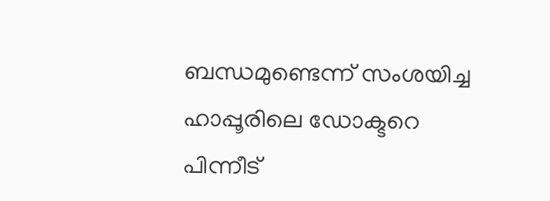ബന്ധമുണ്ടെന്ന് സംശയിച്ച ഹാപ്പൂരിലെ ഡോക്ടറെ പിന്നീട്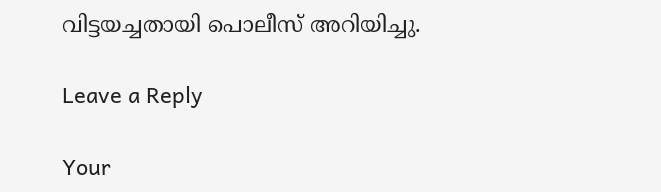വിട്ടയച്ചതായി പൊലീസ് അറിയിച്ചു.

Leave a Reply

Your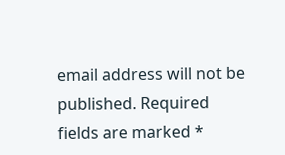email address will not be published. Required fields are marked *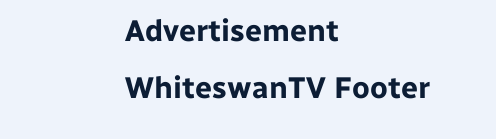Advertisement
WhiteswanTV Footer